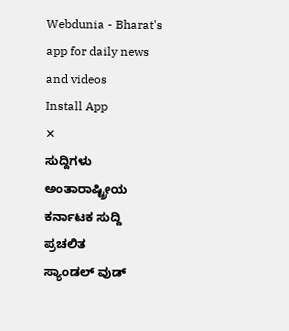Webdunia - Bharat's app for daily news and videos
Install App
✕
ಸುದ್ದಿಗಳು
ಅಂತಾರಾಷ್ಟ್ರೀಯ
ಕರ್ನಾಟಕ ಸುದ್ದಿ
ಪ್ರಚಲಿತ
ಸ್ಯಾಂಡಲ್ ವುಡ್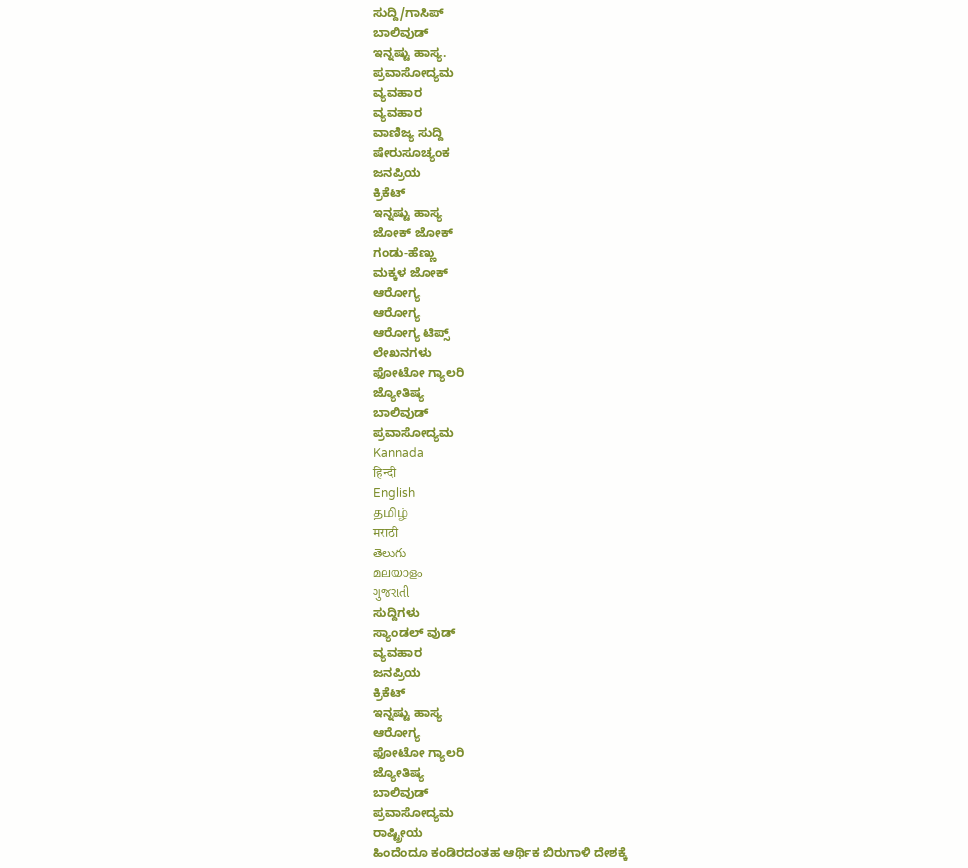ಸುದ್ದಿ/ಗಾಸಿಪ್
ಬಾಲಿವುಡ್
ಇನ್ನಷ್ಟು ಹಾಸ್ಯ.
ಪ್ರವಾಸೋದ್ಯಮ
ವ್ಯವಹಾರ
ವ್ಯವಹಾರ
ವಾಣಿಜ್ಯ ಸುದ್ದಿ
ಷೇರುಸೂಚ್ಯಂಕ
ಜನಪ್ರಿಯ
ಕ್ರಿಕೆಟ್
ಇನ್ನಷ್ಟು ಹಾಸ್ಯ
ಜೋಕ್ ಜೋಕ್
ಗಂಡು-ಹೆಣ್ಣು
ಮಕ್ಕಳ ಜೋಕ್
ಆರೋಗ್ಯ
ಆರೋಗ್ಯ
ಆರೋಗ್ಯ ಟಿಪ್ಸ್
ಲೇಖನಗಳು
ಫೋಟೋ ಗ್ಯಾಲರಿ
ಜ್ಯೋತಿಷ್ಯ
ಬಾಲಿವುಡ್
ಪ್ರವಾಸೋದ್ಯಮ
Kannada
हिन्दी
English
தமிழ்
मराठी
తెలుగు
മലയാളം
ગુજરાતી
ಸುದ್ದಿಗಳು
ಸ್ಯಾಂಡಲ್ ವುಡ್
ವ್ಯವಹಾರ
ಜನಪ್ರಿಯ
ಕ್ರಿಕೆಟ್
ಇನ್ನಷ್ಟು ಹಾಸ್ಯ
ಆರೋಗ್ಯ
ಫೋಟೋ ಗ್ಯಾಲರಿ
ಜ್ಯೋತಿಷ್ಯ
ಬಾಲಿವುಡ್
ಪ್ರವಾಸೋದ್ಯಮ
ರಾಷ್ಟ್ರೀಯ
ಹಿಂದೆಂದೂ ಕಂಡಿರದಂತಹ ಆರ್ಥಿಕ ಬಿರುಗಾಳಿ ದೇಶಕ್ಕೆ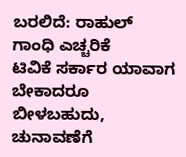ಬರಲಿದೆ: ರಾಹುಲ್ ಗಾಂಧಿ ಎಚ್ಚರಿಕೆ
ಟಿವಿಕೆ ಸರ್ಕಾರ ಯಾವಾಗ ಬೇಕಾದರೂ ಬೀಳಬಹುದು, ಚುನಾವಣೆಗೆ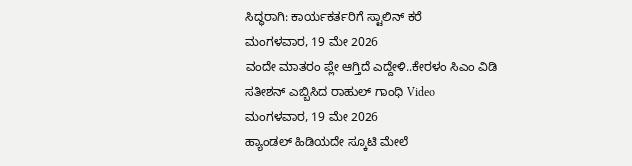ಸಿದ್ಧರಾಗಿ: ಕಾರ್ಯಕರ್ತರಿಗೆ ಸ್ಟಾಲಿನ್ ಕರೆ
ಮಂಗಳವಾರ, 19 ಮೇ 2026
ವಂದೇ ಮಾತರಂ ಪ್ಲೇ ಆಗ್ತಿದೆ ಎದ್ದೇಳಿ..ಕೇರಳಂ ಸಿಎಂ ವಿಡಿ ಸತೀಶನ್ ಎಬ್ಬಿಸಿದ ರಾಹುಲ್ ಗಾಂಧಿ Video
ಮಂಗಳವಾರ, 19 ಮೇ 2026
ಹ್ಯಾಂಡಲ್ ಹಿಡಿಯದೇ ಸ್ಕೂಟಿ ಮೇಲೆ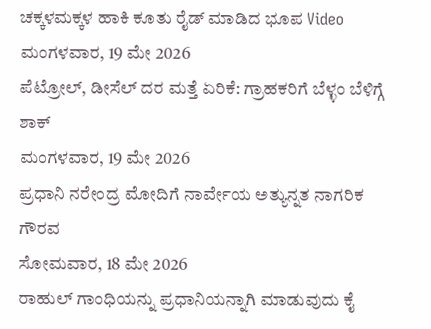ಚಕ್ಕಳಮಕ್ಕಳ ಹಾಕಿ ಕೂತು ರೈಡ್ ಮಾಡಿದ ಭೂಪ Video
ಮಂಗಳವಾರ, 19 ಮೇ 2026
ಪೆಟ್ರೋಲ್, ಡೀಸೆಲ್ ದರ ಮತ್ತೆ ಏರಿಕೆ: ಗ್ರಾಹಕರಿಗೆ ಬೆಳ್ಳಂ ಬೆಳಿಗ್ಗೆ ಶಾಕ್
ಮಂಗಳವಾರ, 19 ಮೇ 2026
ಪ್ರಧಾನಿ ನರೇಂದ್ರ ಮೋದಿಗೆ ನಾರ್ವೇಯ ಅತ್ಯುನ್ನತ ನಾಗರಿಕ ಗೌರವ
ಸೋಮವಾರ, 18 ಮೇ 2026
ರಾಹುಲ್ ಗಾಂಧಿಯನ್ನು ಪ್ರಧಾನಿಯನ್ನಾಗಿ ಮಾಡುವುದು ಕೈ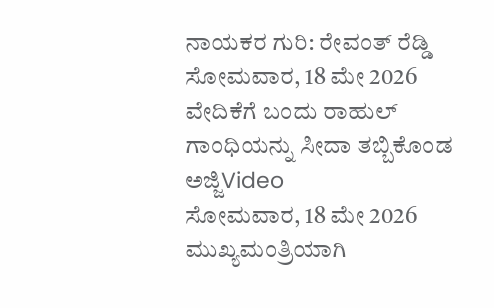ನಾಯಕರ ಗುರಿ: ರೇವಂತ್ ರೆಡ್ಡಿ
ಸೋಮವಾರ, 18 ಮೇ 2026
ವೇದಿಕೆಗೆ ಬಂದು ರಾಹುಲ್ ಗಾಂಧಿಯನ್ನು ಸೀದಾ ತಬ್ಬಿಕೊಂಡ ಅಜ್ಜಿVideo
ಸೋಮವಾರ, 18 ಮೇ 2026
ಮುಖ್ಯಮಂತ್ರಿಯಾಗಿ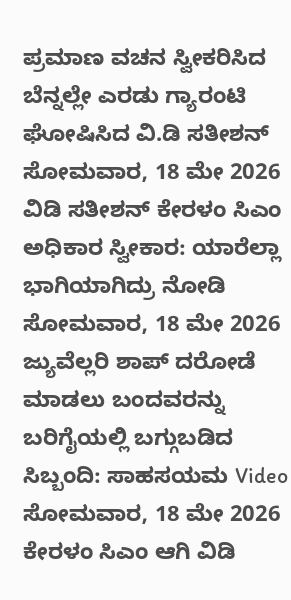ಪ್ರಮಾಣ ವಚನ ಸ್ವೀಕರಿಸಿದ ಬೆನ್ನಲ್ಲೇ ಎರಡು ಗ್ಯಾರಂಟಿ ಘೋಷಿಸಿದ ವಿ.ಡಿ ಸತೀಶನ್
ಸೋಮವಾರ, 18 ಮೇ 2026
ವಿಡಿ ಸತೀಶನ್ ಕೇರಳಂ ಸಿಎಂ ಅಧಿಕಾರ ಸ್ವೀಕಾರ: ಯಾರೆಲ್ಲಾ ಭಾಗಿಯಾಗಿದ್ರು ನೋಡಿ
ಸೋಮವಾರ, 18 ಮೇ 2026
ಜ್ಯುವೆಲ್ಲರಿ ಶಾಪ್ ದರೋಡೆ ಮಾಡಲು ಬಂದವರನ್ನು ಬರಿಗೈಯಲ್ಲಿ ಬಗ್ಗುಬಡಿದ ಸಿಬ್ಬಂದಿ: ಸಾಹಸಯಮ Video
ಸೋಮವಾರ, 18 ಮೇ 2026
ಕೇರಳಂ ಸಿಎಂ ಆಗಿ ವಿಡಿ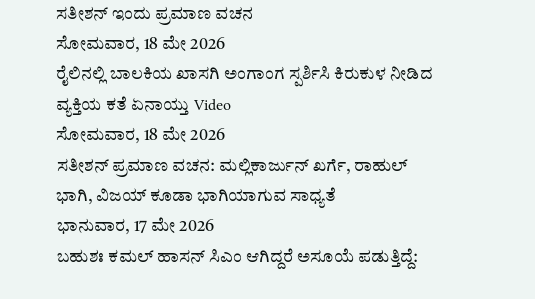ಸತೀಶನ್ ಇಂದು ಪ್ರಮಾಣ ವಚನ
ಸೋಮವಾರ, 18 ಮೇ 2026
ರೈಲಿನಲ್ಲಿ ಬಾಲಕಿಯ ಖಾಸಗಿ ಅಂಗಾಂಗ ಸ್ಪರ್ಶಿಸಿ ಕಿರುಕುಳ ನೀಡಿದ ವ್ಯಕ್ತಿಯ ಕತೆ ಏನಾಯ್ತು Video
ಸೋಮವಾರ, 18 ಮೇ 2026
ಸತೀಶನ್ ಪ್ರಮಾಣ ವಚನ: ಮಲ್ಲಿಕಾರ್ಜುನ್ ಖರ್ಗೆ, ರಾಹುಲ್ ಭಾಗಿ, ವಿಜಯ್ ಕೂಡಾ ಭಾಗಿಯಾಗುವ ಸಾಧ್ಯತೆ
ಭಾನುವಾರ, 17 ಮೇ 2026
ಬಹುಶಃ ಕಮಲ್ ಹಾಸನ್ ಸಿಎಂ ಆಗಿದ್ದರೆ ಅಸೂಯೆ ಪಡುತ್ತಿದ್ದೆ: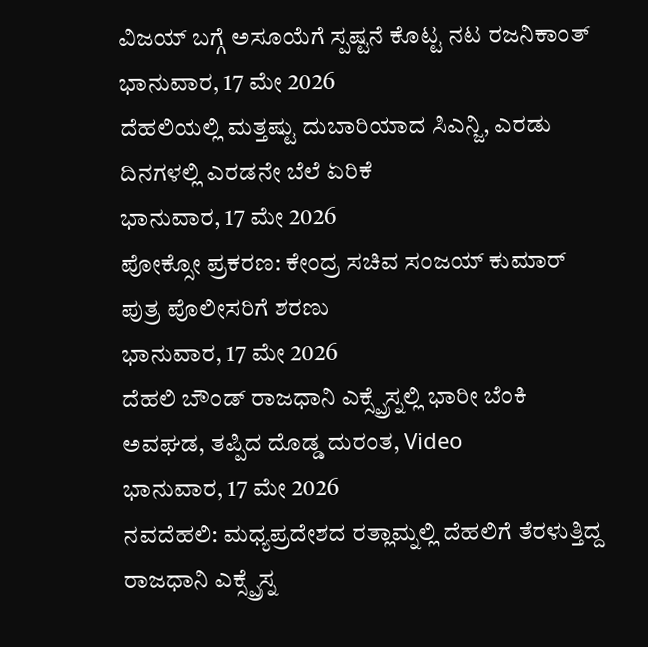ವಿಜಯ್ ಬಗ್ಗೆ ಅಸೂಯೆಗೆ ಸ್ಪಷ್ಟನೆ ಕೊಟ್ಟ ನಟ ರಜನಿಕಾಂತ್
ಭಾನುವಾರ, 17 ಮೇ 2026
ದೆಹಲಿಯಲ್ಲಿ ಮತ್ತಷ್ಟು ದುಬಾರಿಯಾದ ಸಿಎನ್ಜಿ, ಎರಡು ದಿನಗಳಲ್ಲಿ ಎರಡನೇ ಬೆಲೆ ಏರಿಕೆ
ಭಾನುವಾರ, 17 ಮೇ 2026
ಪೋಕ್ಸೋ ಪ್ರಕರಣ: ಕೇಂದ್ರ ಸಚಿವ ಸಂಜಯ್ ಕುಮಾರ್ ಪುತ್ರ ಪೊಲೀಸರಿಗೆ ಶರಣು
ಭಾನುವಾರ, 17 ಮೇ 2026
ದೆಹಲಿ ಬೌಂಡ್ ರಾಜಧಾನಿ ಎಕ್ಸ್ಪ್ರೆಸ್ನಲ್ಲಿ ಭಾರೀ ಬೆಂಕಿ ಅವಘಡ, ತಪ್ಪಿದ ದೊಡ್ಡ ದುರಂತ, Video
ಭಾನುವಾರ, 17 ಮೇ 2026
ನವದೆಹಲಿ: ಮಧ್ಯಪ್ರದೇಶದ ರತ್ಲಾಮ್ನಲ್ಲಿ ದೆಹಲಿಗೆ ತೆರಳುತ್ತಿದ್ದ ರಾಜಧಾನಿ ಎಕ್ಸ್ಪ್ರೆಸ್ನ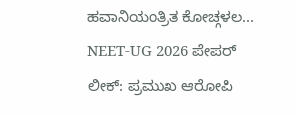ಹವಾನಿಯಂತ್ರಿತ ಕೋಚ್ಗಳಲ...
NEET-UG 2026 ಪೇಪರ್ ಲೀಕ್: ಪ್ರಮುಖ ಆರೋಪಿ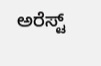ಅರೆಸ್ಟ್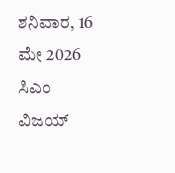ಶನಿವಾರ, 16 ಮೇ 2026
ಸಿಎಂ ವಿಜಯ್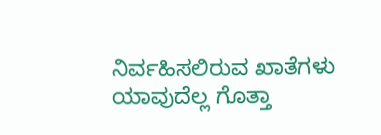ನಿರ್ವಹಿಸಲಿರುವ ಖಾತೆಗಳು ಯಾವುದೆಲ್ಲ ಗೊತ್ತಾ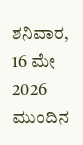ಶನಿವಾರ, 16 ಮೇ 2026
ಮುಂದಿನ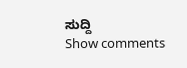ಸುದ್ದಿ
Show comments